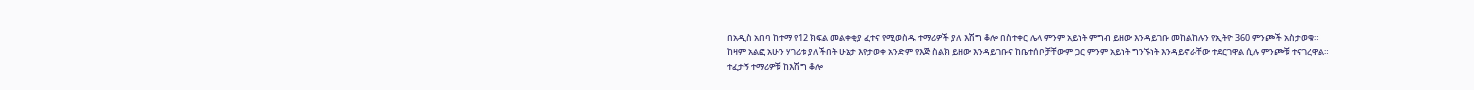በአዲስ አበባ ከተማ የ12 ክፍል መልቀቂያ ፈተና የሚወስዱ ተማሪዎች ያለ እሽግ ቆሎ በስተቀር ሌላ ምንም አይነት ምግብ ይዘው እንዳይገቡ መከልከሉን የኢትዮ 360 ምንጮች አስታወቁ።
ከዛም አልፎ አሁን ሃገሪቱ ያለችበት ሁኔታ እየታወቀ አንድም የእጅ ስልክ ይዘው እንዳይገቡና ከቤተሰቦቻቸውም ጋር ምንም አይነት ግንኙነት እንዳይኖራቸው ተደርገዋል ሲሉ ምንጮቹ ተናገረዋል።
ተፈታኝ ተማሪዎቹ ከእሽግ ቆሎ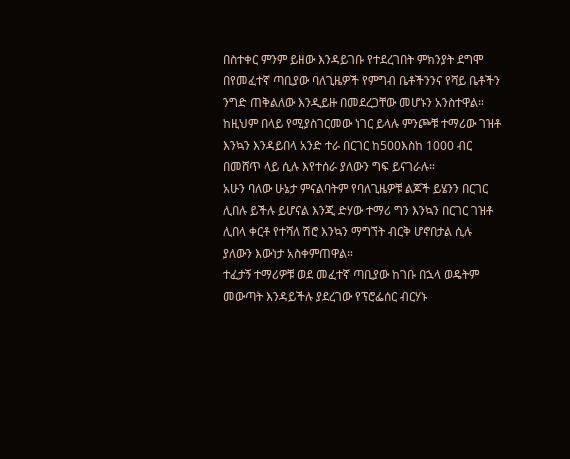በስተቀር ምንም ይዘው እንዳይገቡ የተደረገበት ምክንያት ደግሞ በየመፈተኛ ጣቢያው ባለጊዜዎች የምግብ ቤቶችንንና የሻይ ቤቶችን ንግድ ጠቅልለው እንዲይዙ በመደረጋቸው መሆኑን አንስተዋል።
ከዚህም በላይ የሚያስገርመው ነገር ይላሉ ምንጮቹ ተማሪው ገዝቶ እንኳን እንዳይበላ አንድ ተራ በርገር ከ500እስከ 1000 ብር በመሸጥ ላይ ሲሉ እየተሰራ ያለውን ግፍ ይናገራሉ።
አሁን ባለው ሁኔታ ምናልባትም የባለጊዜዎቹ ልጆች ይሄንን በርገር ሊበሉ ይችሉ ይሆናል እንጂ ድሃው ተማሪ ግን እንኳን በርገር ገዝቶ ሊበላ ቀርቶ የተሻለ ሽሮ እንኳን ማግኘት ብርቅ ሆኖበታል ሲሉ ያለውን እውነታ አስቀምጠዋል።
ተፈታኝ ተማሪዎቹ ወደ መፈተኛ ጣቢያው ከገቡ በኋላ ወዴትም መውጣት እንዳይችሉ ያደረገው የፕሮፌሰር ብርሃኑ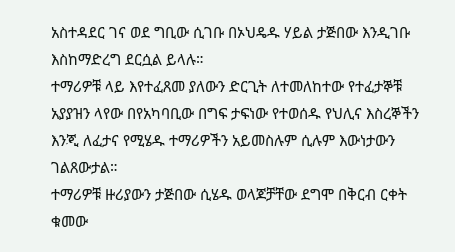አስተዳደር ገና ወደ ግቢው ሲገቡ በኦህዴዱ ሃይል ታጅበው እንዲገቡ እስከማድረግ ደርሷል ይላሉ።
ተማሪዎቹ ላይ እየተፈጸመ ያለውን ድርጊት ለተመለከተው የተፈታኞቹ አያያዝን ላየው በየአካባቢው በግፍ ታፍነው የተወሰዱ የህሊና እስረኞችን እንጂ ለፈታና የሚሄዱ ተማሪዎችን አይመስሉም ሲሉም እውነታውን ገልጸውታል።
ተማሪዎቹ ዙሪያውን ታጅበው ሲሄዱ ወላጆቻቸው ደግሞ በቅርብ ርቀት ቁመው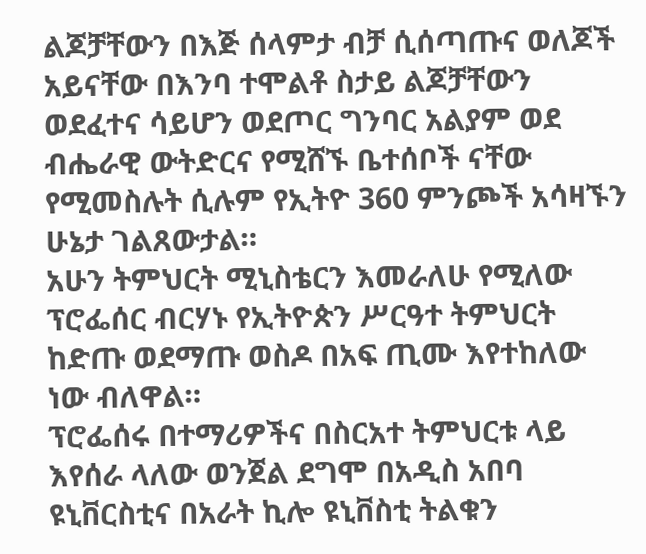ልጆቻቸውን በእጅ ሰላምታ ብቻ ሲሰጣጡና ወለጆች አይናቸው በእንባ ተሞልቶ ስታይ ልጆቻቸውን ወደፈተና ሳይሆን ወደጦር ግንባር አልያም ወደ ብሔራዊ ውትድርና የሚሸኙ ቤተሰቦች ናቸው የሚመስሉት ሲሉም የኢትዮ 360 ምንጮች አሳዛኙን ሁኔታ ገልጸውታል።
አሁን ትምህርት ሚኒስቴርን እመራለሁ የሚለው ፕሮፌሰር ብርሃኑ የኢትዮጵን ሥርዓተ ትምህርት ከድጡ ወደማጡ ወስዶ በአፍ ጢሙ እየተከለው ነው ብለዋል።
ፕሮፌሰሩ በተማሪዎችና በስርአተ ትምህርቱ ላይ እየሰራ ላለው ወንጀል ደግሞ በአዲስ አበባ ዩኒቨርስቲና በአራት ኪሎ ዩኒቨስቲ ትልቁን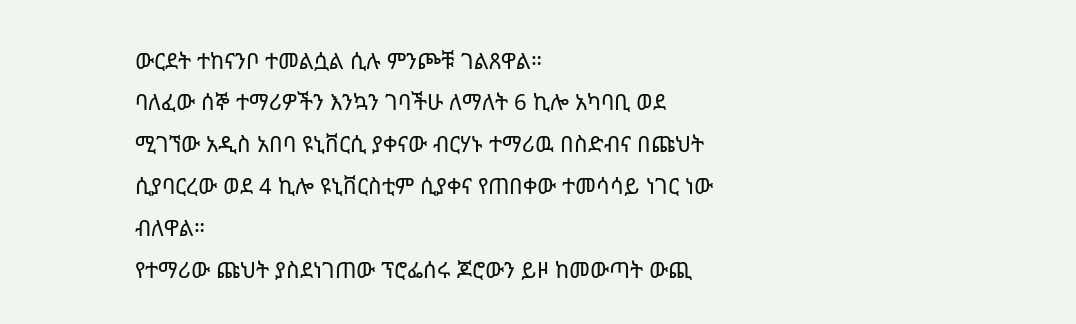ውርደት ተከናንቦ ተመልሷል ሲሉ ምንጮቹ ገልጸዋል።
ባለፈው ሰኞ ተማሪዎችን እንኳን ገባችሁ ለማለት 6 ኪሎ አካባቢ ወደ ሚገኘው አዲስ አበባ ዩኒቨርሲ ያቀናው ብርሃኑ ተማሪዉ በስድብና በጩህት ሲያባርረው ወደ 4 ኪሎ ዩኒቨርስቲም ሲያቀና የጠበቀው ተመሳሳይ ነገር ነው ብለዋል።
የተማሪው ጩህት ያስደነገጠው ፕሮፌሰሩ ጆሮውን ይዞ ከመውጣት ውጪ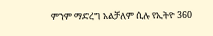ምንም ማድረግ አልቻለም ሲሉ የኢትዮ 360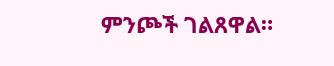ምንጮች ገልጸዋል።